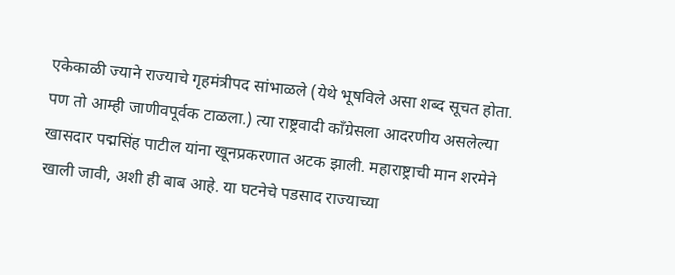एकेकाळी ज्याने राज्याचे गृहमंत्रीपद सांभाळले (येथे भूषविले असा शब्द सूचत होता. पण तो आम्ही जाणीवपूर्वक टाळला.) त्या राष्ट्रवादी कॉंग्रेसला आदरणीय असलेल्या खासदार पद्मसिंह पाटील यांना खूनप्रकरणात अटक झाली. महाराष्ट्राची मान शरमेने खाली जावी, अशी ही बाब आहे. या घटनेचे पडसाद राज्याच्या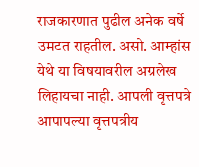राजकारणात पुढील अनेक वर्षे उमटत राहतील. असो. आम्हांस येथे या विषयावरील अग्रलेख लिहायचा नाही. आपली वृत्तपत्रे आपापल्या वृत्तपत्रीय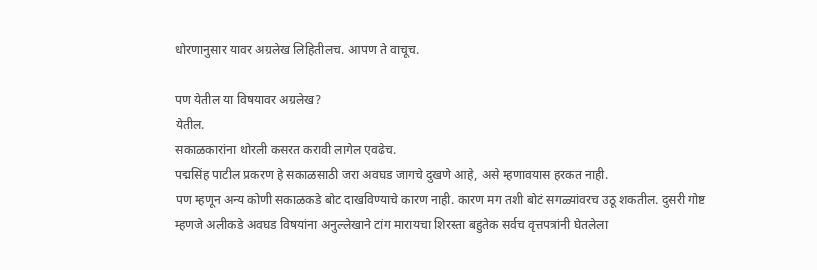धोरणानुसार यावर अग्रलेख लिहितीलच. आपण ते वाचूच.

पण येतील या विषयावर अग्रलेख?
येतील.
सकाळकारांना थोरली कसरत करावी लागेल एवढेच.
पद्मसिंह पाटील प्रकरण हे सकाळसाठी जरा अवघड जागचे दुखणे आहे, असे म्हणावयास हरकत नाही.
पण म्हणून अन्य कोणी सकाळकडे बोट दाखविण्याचे कारण नाही. कारण मग तशी बोटं सगळ्यांवरच उठू शकतील. दुसरी गोष्ट म्हणजे अलीकडे अवघड विषयांना अनुल्लेखाने टांग मारायचा शिरस्ता बहुतेक सर्वच वृत्तपत्रांनी घेतलेला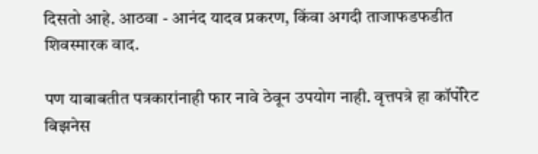दिसतो आहे. आठवा - आनंद यादव प्रकरण, किंवा अगदी ताजाफडफडीत शिवस्मारक वाद.

पण याबाबतीत पत्रकारांनाही फार नावे ठेवून उपयोग नाही. वृत्तपत्रे हा कॉर्पोरेट बिझनेस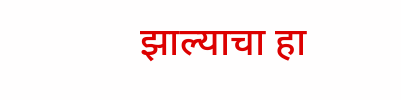झाल्याचा हा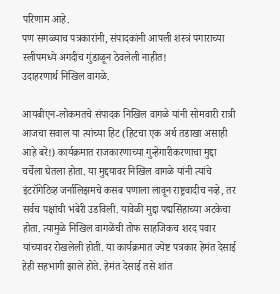परिणाम आहे.
पण सगळ्याच पत्रकारांनी, संपादकांनी आपली शस्त्रं पगाराच्या स्लीपमध्ये अगदीच गुंडाळून ठेवलेली नाहीत!
उदाहरणार्थ निखिल वागळे.

आयबीएन-लोकमतचे संपादक निखिल वागळे यांनी सोमवारी रात्री आजचा सवाल या त्यांच्या हिट (हिटचा एक अर्थ तडाखा असाही आहे बरे!) कार्यक्रमात राजकारणाच्या गुन्हेगारीकरणाचा मुद्दा चर्चेला घेतला होता. या मुद्दयावर निखिल वागळे यांनी त्यांचे इंटरॉगेटिव्ह जर्नालिझमचे कसब पणाला लावून राष्ट्रवादीच नव्हे, तर सर्वच पक्षांची भंबेरी उडविली. यावेळी मुद्दा पद्मसिंहाच्या अटकेचा होता. त्यामुळे निखिल वागळेंची तोफ साहजिकच शरद पवार यांच्यावर रोखलेली होती. या कार्यक्रमात ज्येष्ट पत्रकार हेमंत देसाई हेही सहभागी झाले होते. हेमंत देसाई तसे शांत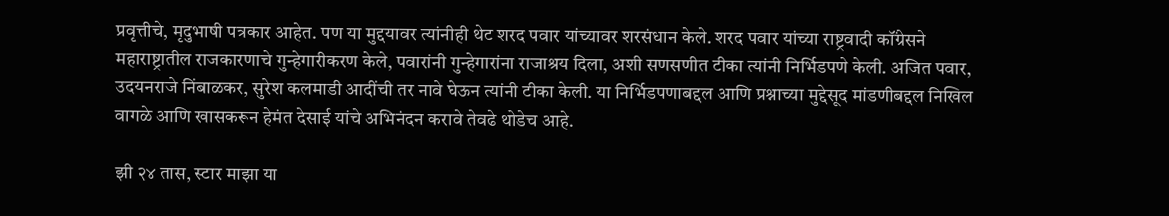प्रवृत्तीचे, मृदुभाषी पत्रकार आहेत. पण या मुद्दयावर त्यांनीही थेट शरद पवार यांच्यावर शरसंधान केले. शरद पवार यांच्या राष्ट्रवादी कॉंग्रेसने महाराष्ट्रातील राजकारणाचे गुन्हेगारीकरण केले, पवारांनी गुन्हेगारांना राजाश्रय दिला, अशी सणसणीत टीका त्यांनी निर्भिडपणे केली. अजित पवार, उदयनराजे निंबाळकर, सुरेश कलमाडी आदींची तर नावे घेऊन त्यांनी टीका केली. या निर्भिडपणाबद्दल आणि प्रश्नाच्या मुद्देसूद मांडणीबद्दल निखिल वागळे आणि खासकरून हेमंत देसाई यांचे अभिनंदन करावे तेवढे थोडेच आहे.

झी २४ तास, स्टार माझा या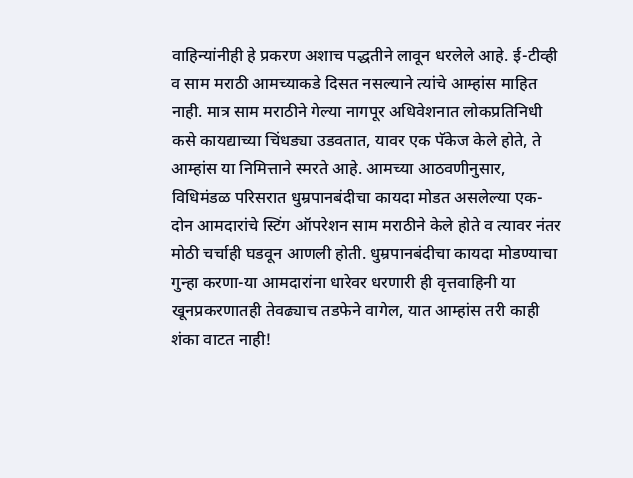वाहिन्यांनीही हे प्रकरण अशाच पद्धतीने लावून धरलेले आहे. ई-टीव्ही व साम मराठी आमच्याकडे दिसत नसल्याने त्यांचे आम्हांस माहित नाही. मात्र साम मराठीने गेल्या नागपूर अधिवेशनात लोकप्रतिनिधी कसे कायद्याच्या चिंधड्या उडवतात, यावर एक पॅकेज केले होते, ते आम्हांस या निमित्ताने स्मरते आहे. आमच्या आठवणीनुसार, विधिमंडळ परिसरात धुम्रपानबंदीचा कायदा मोडत असलेल्या एक-दोन आमदारांचे स्टिंग ऑपरेशन साम मराठीने केले होते व त्यावर नंतर मोठी चर्चाही घडवून आणली होती. धुम्रपानबंदीचा कायदा मोडण्याचा गुन्हा करणा-या आमदारांना धारेवर धरणारी ही वृत्तवाहिनी या खूनप्रकरणातही तेवढ्याच तडफेने वागेल, यात आम्हांस तरी काही शंका वाटत नाही!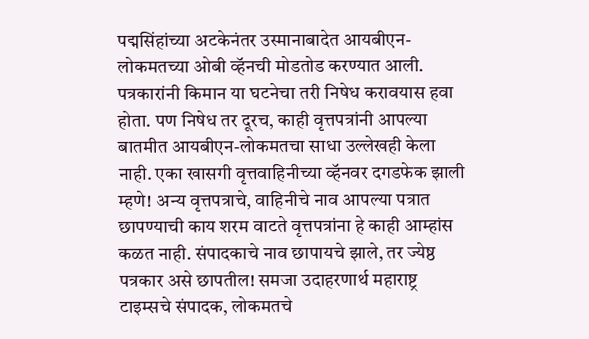पद्मसिंहांच्या अटकेनंतर उस्मानाबादेत आयबीएन-लोकमतच्या ओबी व्हॅनची मोडतोड करण्यात आली. पत्रकारांनी किमान या घटनेचा तरी निषेध करावयास हवा होता. पण निषेध तर दूरच, काही वृत्तपत्रांनी आपल्या बातमीत आयबीएन-लोकमतचा साधा उल्लेखही केला नाही. एका खासगी वृत्तवाहिनीच्या व्हॅनवर दगडफेक झाली म्हणे! अन्य वृत्तपत्राचे, वाहिनीचे नाव आपल्या पत्रात छापण्याची काय शरम वाटते वृत्तपत्रांना हे काही आम्हांस कळत नाही. संपादकाचे नाव छापायचे झाले, तर ज्येष्ठ पत्रकार असे छापतील! समजा उदाहरणार्थ महाराष्ट्र टाइम्सचे संपादक, लोकमतचे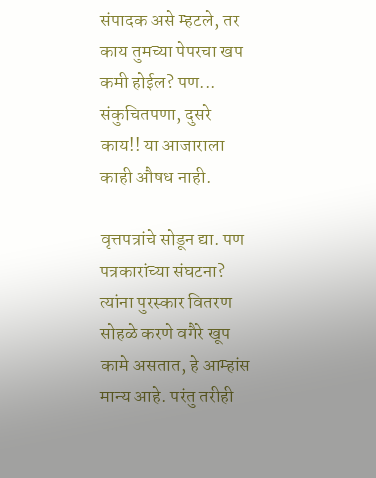संपादक असे म्हटले, तर काय तुमच्या पेपरचा खप कमी होईल? पण... संकुचितपणा, दुसरे काय!! या आजाराला काही औषध नाही.

वृत्तपत्रांचे सोडून द्या. पण पत्रकारांच्या संघटना?
त्यांना पुरस्कार वितरण सोहळे करणे वगैरे खूप कामे असतात, हे आम्हांस मान्य आहे. परंतु तरीही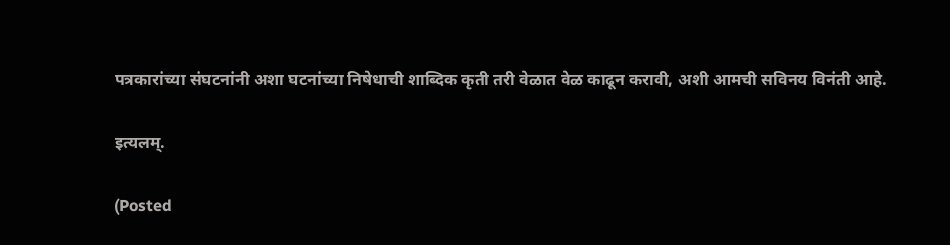पत्रकारांच्या संघटनांनी अशा घटनांच्या निषेधाची शाब्दिक कृती तरी वेळात वेळ काढून करावी, अशी आमची सविनय विनंती आहे.

इत्यलम्.

(Posted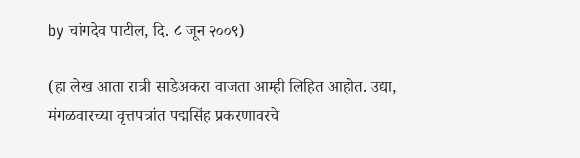by चांगदेव पाटील, दि. ८ जून २००९)

(हा लेख आता रात्री साडेअकरा वाजता आम्ही लिहित आहोत. उद्या, मंगळवारच्या वृत्तपत्रांत पद्मसिंह प्रकरणावरचे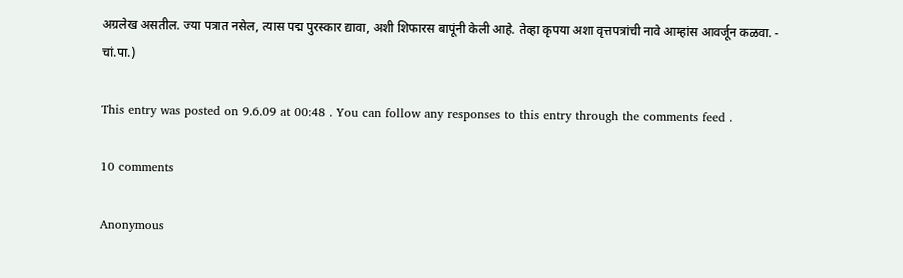अग्रलेख असतील. ज्या पत्रात नसेल, त्यास पद्म पुरस्कार द्यावा, अशी शिफारस बापूंनी केली आहे. तेव्हा कृपया अशा वृत्तपत्रांची नावे आम्हांस आवर्जून कळवा. - चां.पा.)

This entry was posted on 9.6.09 at 00:48 . You can follow any responses to this entry through the comments feed .

10 comments

Anonymous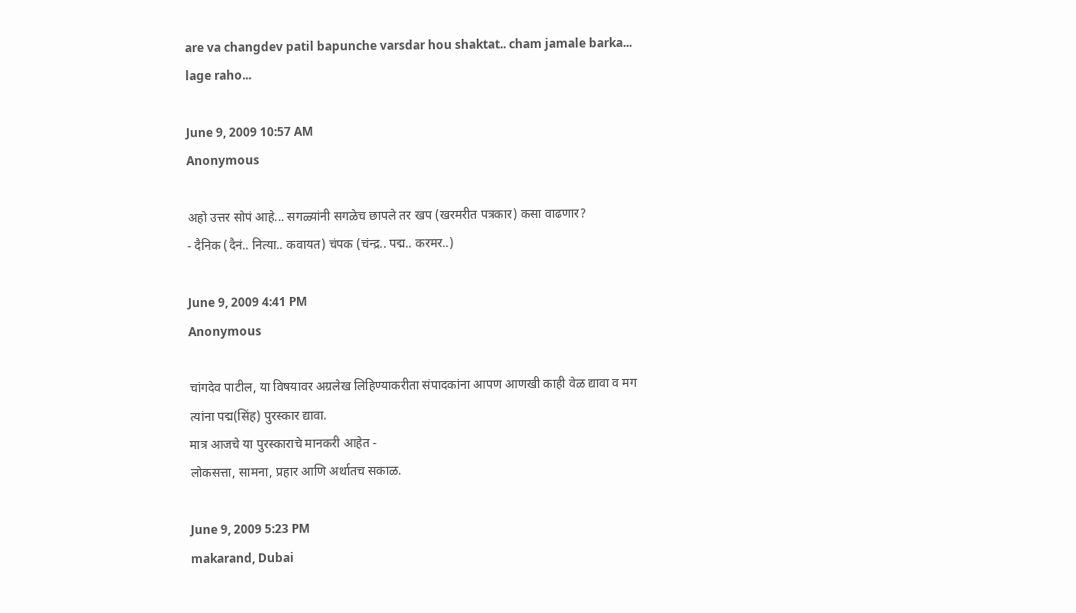are va changdev patil bapunche varsdar hou shaktat.. cham jamale barka... lage raho...

June 9, 2009 10:57 AM
Anonymous

अहो उत्तर सोपं आहे... सगळ्यांनी सगळेच छापले तर खप (खरमरीत पत्रकार) कसा वाढणार?
- दैनिक (दैनं.. नित्या.. कवायत) चंपक (चंन्द्र.. पद्म.. करमर..)

June 9, 2009 4:41 PM
Anonymous

चांगदेव पाटील, या विषयावर अग्रलेख लिहिण्याकरीता संपादकांना आपण आणखी काही वेळ द्यावा व मग त्यांना पद्म(सिंह) पुरस्कार द्यावा.
मात्र आजचे या पुरस्काराचे मानकरी आहेत -
लोकसत्ता, सामना, प्रहार आणि अर्थातच सकाळ.

June 9, 2009 5:23 PM
makarand, Dubai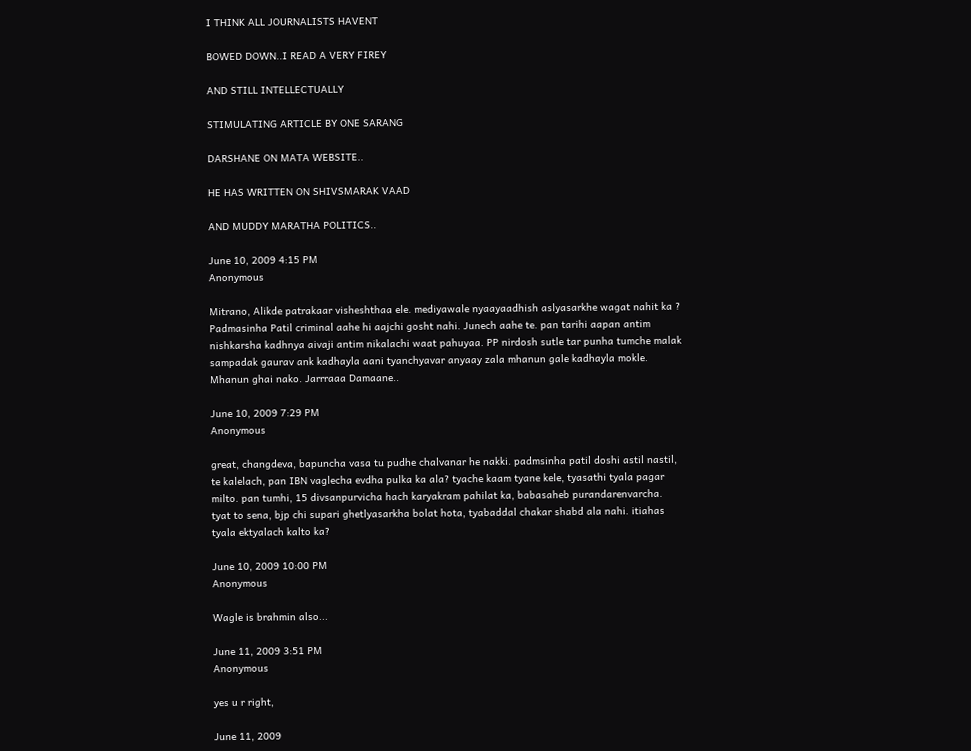I THINK ALL JOURNALISTS HAVENT

BOWED DOWN..I READ A VERY FIREY

AND STILL INTELLECTUALLY

STIMULATING ARTICLE BY ONE SARANG

DARSHANE ON MATA WEBSITE..

HE HAS WRITTEN ON SHIVSMARAK VAAD

AND MUDDY MARATHA POLITICS..

June 10, 2009 4:15 PM
Anonymous

Mitrano, Alikde patrakaar visheshthaa ele. mediyawale nyaayaadhish aslyasarkhe wagat nahit ka ? Padmasinha Patil criminal aahe hi aajchi gosht nahi. Junech aahe te. pan tarihi aapan antim nishkarsha kadhnya aivaji antim nikalachi waat pahuyaa. PP nirdosh sutle tar punha tumche malak sampadak gaurav ank kadhayla aani tyanchyavar anyaay zala mhanun gale kadhayla mokle. Mhanun ghai nako. Jarrraaa Damaane..

June 10, 2009 7:29 PM
Anonymous

great, changdeva, bapuncha vasa tu pudhe chalvanar he nakki. padmsinha patil doshi astil nastil, te kalelach, pan IBN vaglecha evdha pulka ka ala? tyache kaam tyane kele, tyasathi tyala pagar milto. pan tumhi, 15 divsanpurvicha hach karyakram pahilat ka, babasaheb purandarenvarcha. tyat to sena, bjp chi supari ghetlyasarkha bolat hota, tyabaddal chakar shabd ala nahi. itiahas tyala ektyalach kalto ka?

June 10, 2009 10:00 PM
Anonymous

Wagle is brahmin also...

June 11, 2009 3:51 PM
Anonymous

yes u r right,

June 11, 2009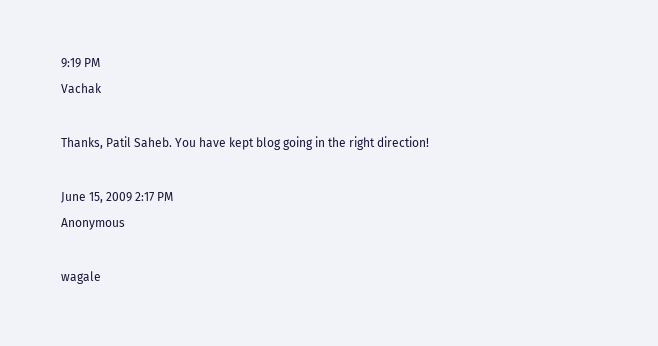9:19 PM
Vachak

Thanks, Patil Saheb. You have kept blog going in the right direction!

June 15, 2009 2:17 PM
Anonymous

wagale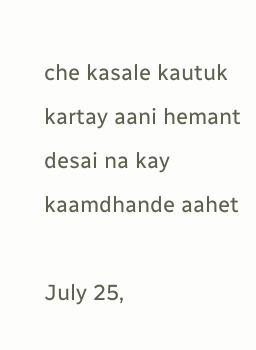che kasale kautuk kartay aani hemant desai na kay kaamdhande aahet

July 25,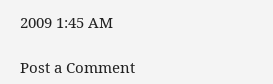2009 1:45 AM

Post a Comment